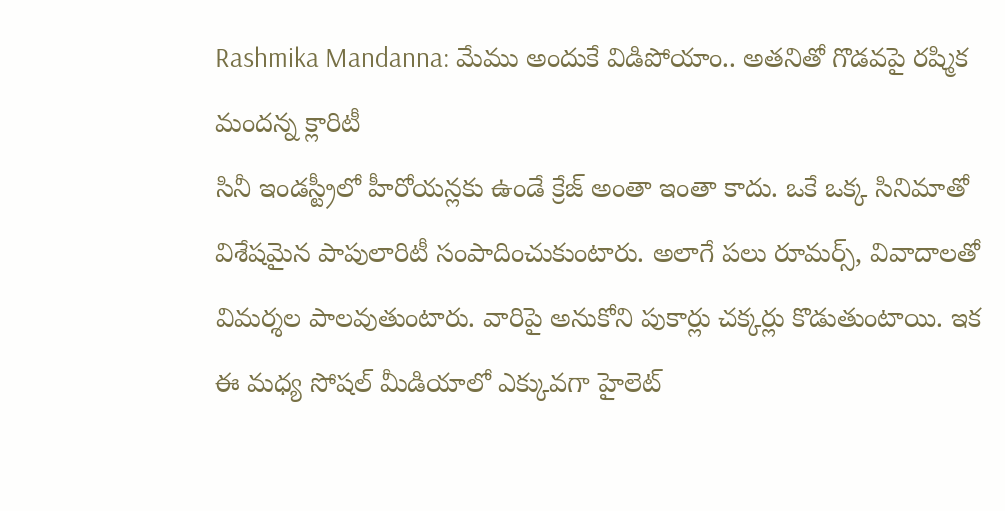Rashmika Mandanna: మేము అందుకే విడిపోయాం.. అతనితో గొడవపై రష్మిక మందన్న క్లారిటీ
సినీ ఇండస్ట్రీలో హీరోయన్లకు ఉండే క్రేజ్ అంతా ఇంతా కాదు. ఒకే ఒక్క సినిమాతో విశేషమైన పాపులారిటీ సంపాదించుకుంటారు. అలాగే పలు రూమర్స్, వివాదాలతో విమర్శల పాలవుతుంటారు. వారిపై అనుకోని పుకార్లు చక్కర్లు కొడుతుంటాయి. ఇక ఈ మధ్య సోషల్ మీడియాలో ఎక్కువగా హైలెట్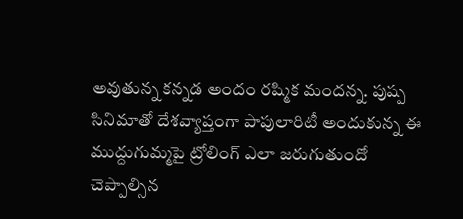అవుతున్న కన్నడ అందం రష్మిక మందన్న. పుష్ప సినిమాతో దేశవ్యాప్తంగా పాపులారిటీ అందుకున్న ఈ ముద్దుగుమ్మపై ట్రోలింగ్ ఎలా జరుగుతుందో చెప్పాల్సిన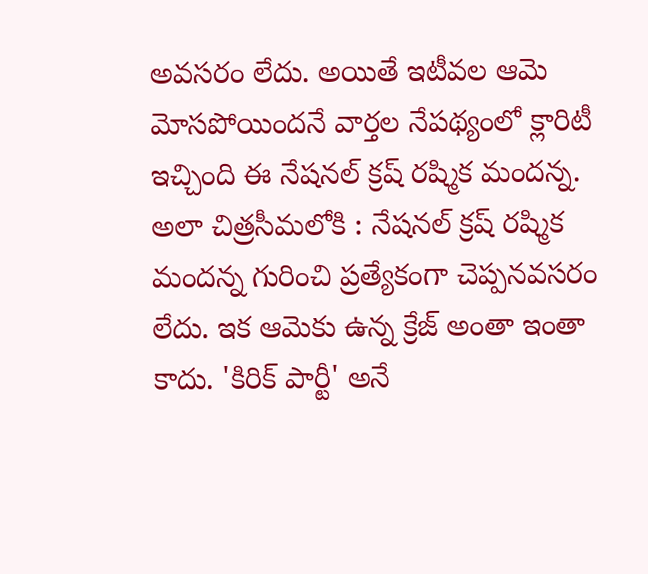అవసరం లేదు. అయితే ఇటీవల ఆమె మోసపోయిందనే వార్తల నేపథ్యంలో క్లారిటీ ఇచ్చింది ఈ నేషనల్ క్రష్ రష్మిక మందన్న.
అలా చిత్రసీమలోకి : నేషనల్ క్రష్ రష్మిక మందన్న గురించి ప్రత్యేకంగా చెప్పనవసరం లేదు. ఇక ఆమెకు ఉన్న క్రేజ్ అంతా ఇంతా కాదు. 'కిరిక్ పార్టీ' అనే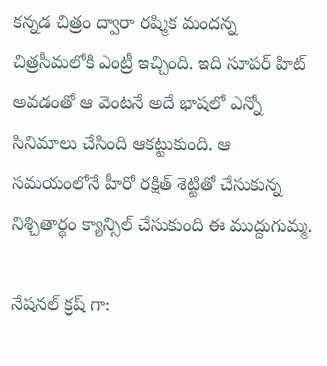కన్నడ చిత్రం ద్వారా రష్మిక మందన్న చిత్రసీమలోకి ఎంట్రీ ఇచ్చింది. ఇది సూపర్ హిట్ అవడంతో ఆ వెంటనే అదే భాషలో ఎన్నో సినిమాలు చేసింది ఆకట్టుకుంది. ఆ సమయంలోనే హీరో రక్షిత్ శెట్టితో చేసుకున్న నిశ్చితార్థం క్యాన్సిల్ చేసుకుంది ఈ ముద్దుగుమ్మ.

నేషనల్ క్రష్ గా: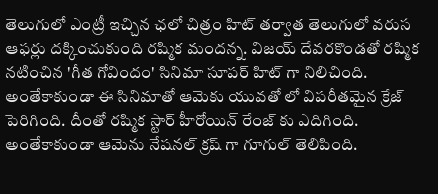తెలుగులో ఎంట్రీ ఇచ్చిన ఛలో చిత్రం హిట్ తర్వాత తెలుగులో వరుస ఆఫర్లు దక్కించుకుంది రష్మిక మందన్న. విజయ్ దేవరకొండతో రష్మిక నటించిన 'గీత గోవిందం' సినిమా సూపర్ హిట్ గా నిలిచింది. అంతేకాకుండా ఈ సినిమాతో ఆమెకు యువతో లో విపరీతమైన క్రేజ్ పెరిగింది. దీంతో రష్మిక స్టార్ హీరోయిన్ రేంజ్ కు ఎదిగింది. అంతేకాకుండా ఆమెను నేషనల్ క్రష్ గా గూగుల్ తెలిపింది.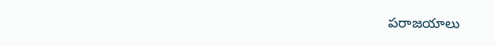పరాజయాలు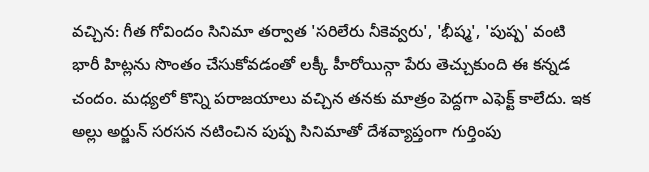వచ్చిన: గీత గోవిందం సినిమా తర్వాత 'సరిలేరు నీకెవ్వరు', 'భీష్మ', 'పుష్ప' వంటి భారీ హిట్లను సొంతం చేసుకోవడంతో లక్కీ హీరోయిన్గా పేరు తెచ్చుకుంది ఈ కన్నడ చందం. మధ్యలో కొన్ని పరాజయాలు వచ్చిన తనకు మాత్రం పెద్దగా ఎఫెక్ట్ కాలేదు. ఇక అల్లు అర్జున్ సరసన నటించిన పుష్ప సినిమాతో దేశవ్యాప్తంగా గుర్తింపు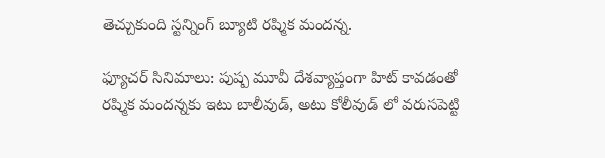తెచ్చుకుంది స్టన్నింగ్ బ్యూటి రష్మిక మందన్న.

ఫ్యూచర్ సినిమాలు: పుష్ప మూవీ దేశవ్యాప్తంగా హిట్ కావడంతో రష్మిక మందన్నకు ఇటు బాలీవుడ్, అటు కోలీవుడ్ లో వరుసపెట్టి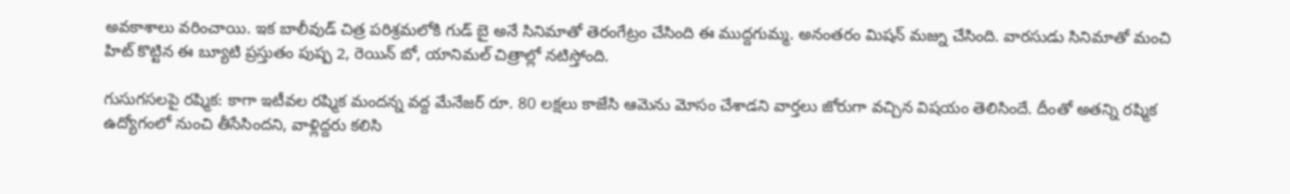అవకాశాలు వరించాయి. ఇక బాలీవుడ్ చిత్ర పరిశ్రమలోకి గుడ్ బై అనే సినిమాతో తెరంగేట్రం చేసింది ఈ ముద్దగుమ్మ. అనంతరం మిషన్ మజ్ను చేసింది. వారసుడు సినిమాతో మంచి హిట్ కొట్టిన ఈ బ్యూటి ప్రస్తుతం పుష్ప 2, రెయిన్ బో, యానిమల్ చిత్రాల్లో నటిస్తోంది.

గుసుగసలపై రష్మిక: కాగా ఇటీవల రష్మిక మందన్న వద్ద మేనేజర్ రూ. 80 లక్షలు కాజేసి ఆమెను మోసం చేశాడని వార్తలు జోరుగా వచ్చిన విషయం తెలిసిందే. దీంతో అతన్ని రష్మిక ఉద్యోగంలో నుంచి తీసేసిందని, వాళ్లిద్దరు కలిసి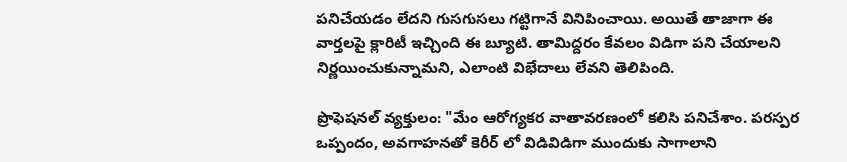పనిచేయడం లేదని గుసగుసలు గట్టిగానే వినిపించాయి. అయితే తాజాగా ఈ వార్తలపై క్లారిటీ ఇచ్చింది ఈ బ్యూటి. తామిద్దరం కేవలం విడిగా పని చేయాలని నిర్ణయించుకున్నామని, ఎలాంటి విభేదాలు లేవని తెలిపింది.

ప్రొఫెషనల్ వ్యక్తులం: "మేం ఆరోగ్యకర వాతావరణంలో కలిసి పనిచేశాం. పరస్పర ఒప్పందం, అవగాహనతో కెరీర్ లో విడివిడిగా ముందుకు సాగాలాని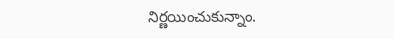నిర్ణయించుకున్నాం.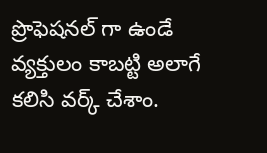ప్రొఫెషనల్ గా ఉండే వ్యక్తులం కాబట్టి అలాగే కలిసి వర్క్ చేశాం.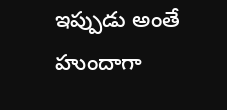ఇప్పుడు అంతే హుందాగా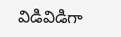విడివిడిగా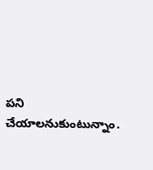పని చేయాలనుకుంటున్నాం.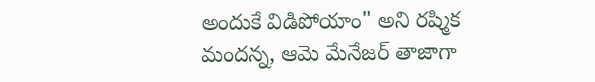అందుకే విడిపోయాం" అని రష్మిక మందన్న, ఆమె మేనేజర్ తాజాగా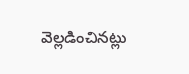వెల్లడించినట్లు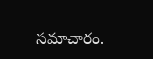సమాచారం.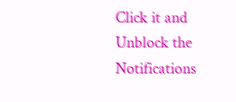Click it and Unblock the Notifications